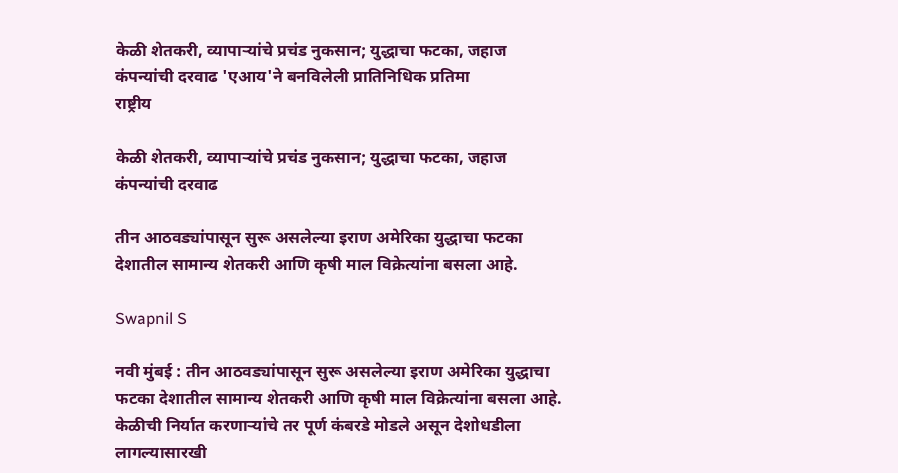केळी शेतकरी, व्यापाऱ्यांचे प्रचंड नुकसान; युद्धाचा फटका, जहाज कंपन्यांची दरवाढ 'एआय'ने बनविलेली प्रातिनिधिक प्रतिमा
राष्ट्रीय

केळी शेतकरी, व्यापाऱ्यांचे प्रचंड नुकसान; युद्धाचा फटका, जहाज कंपन्यांची दरवाढ

तीन आठवड्यांपासून सुरू असलेल्या इराण अमेरिका युद्धाचा फटका देशातील सामान्य शेतकरी आणि कृषी माल विक्रेत्यांना बसला आहे.

Swapnil S

नवी मुंबई : तीन आठवड्यांपासून सुरू असलेल्या इराण अमेरिका युद्धाचा फटका देशातील सामान्य शेतकरी आणि कृषी माल विक्रेत्यांना बसला आहे. केळीची निर्यात करणाऱ्यांचे तर पूर्ण कंबरडे मोडले असून देशोधडीला लागल्यासारखी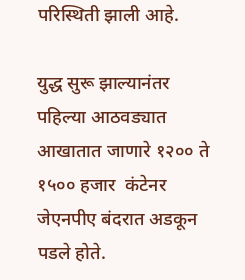परिस्थिती झाली आहे.

युद्ध सुरू झाल्यानंतर पहिल्या आठवड्यात आखातात जाणारे १२०० ते १५०० हजार  कंटेनर जेएनपीए बंदरात अडकून पडले होते.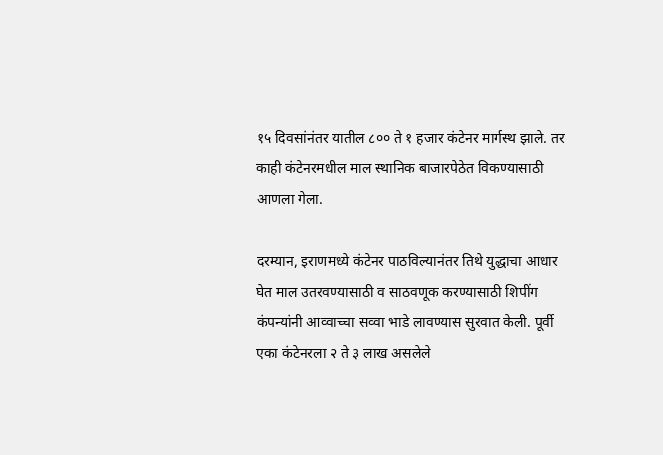१५ दिवसांनंतर यातील ८०० ते १ हजार कंटेनर मार्गस्थ झाले. तर काही कंटेनरमधील माल स्थानिक बाजारपेठेत विकण्यासाठी आणला गेला.

दरम्यान, इराणमध्ये कंटेनर पाठविल्यानंतर तिथे युद्धाचा आधार घेत माल उतरवण्यासाठी व साठवणूक करण्यासाठी शिपींग कंपन्यांनी आव्वाच्चा सव्वा भाडे लावण्यास सुरवात केली. पूर्वी एका कंटेनरला २ ते ३ लाख असलेले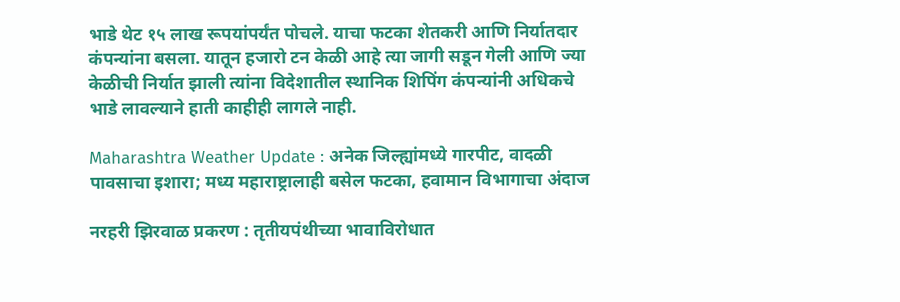भाडे थेट १५ लाख रूपयांपर्यंत पोचले. याचा फटका शेतकरी आणि निर्यातदार कंपन्यांना बसला. यातून हजारो टन केळी आहे त्या जागी सडून गेली आणि ज्या केळीची निर्यात झाली त्यांना विदेशातील स्थानिक शिपिंग कंपन्यांनी अधिकचे भाडे लावल्याने हाती काहीही लागले नाही.

Maharashtra Weather Update : अनेक जिल्ह्यांमध्ये गारपीट, वादळी पावसाचा इशारा; मध्य महाराष्ट्रालाही बसेल फटका, हवामान विभागाचा अंदाज

नरहरी झिरवाळ प्रकरण : तृतीयपंथीच्या भावाविरोधात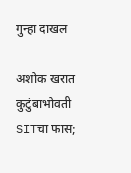गुन्हा दाखल

अशोक खरात कुटुंबाभोवती SITचा फास;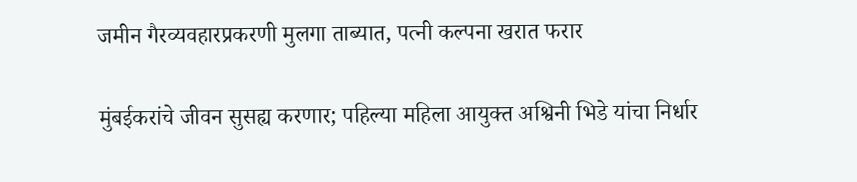जमीन गैरव्यवहारप्रकरणी मुलगा ताब्यात, पत्नी कल्पना खरात फरार

मुंबईकरांचे जीवन सुसह्य करणार; पहिल्या महिला आयुक्त अश्विनी भिडे यांचा निर्धार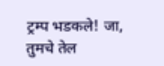ट्रम्प भडकले! जा, तुमचे तेल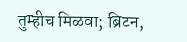तुम्हीच मिळवा; ब्रिटन,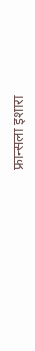फ्रान्सला इशारा